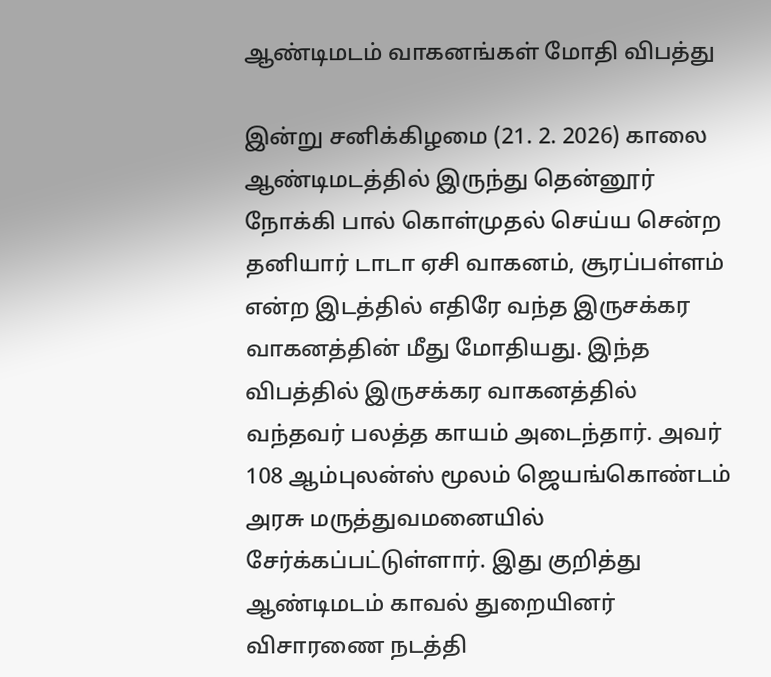ஆண்டிமடம் வாகனங்கள் மோதி விபத்து

இன்று சனிக்கிழமை (21. 2. 2026) காலை ஆண்டிமடத்தில் இருந்து தென்னூர் நோக்கி பால் கொள்முதல் செய்ய சென்ற தனியார் டாடா ஏசி வாகனம், சூரப்பள்ளம் என்ற இடத்தில் எதிரே வந்த இருசக்கர வாகனத்தின் மீது மோதியது. இந்த விபத்தில் இருசக்கர வாகனத்தில் வந்தவர் பலத்த காயம் அடைந்தார். அவர் 108 ஆம்புலன்ஸ் மூலம் ஜெயங்கொண்டம் அரசு மருத்துவமனையில் சேர்க்கப்பட்டுள்ளார். இது குறித்து ஆண்டிமடம் காவல் துறையினர் விசாரணை நடத்தி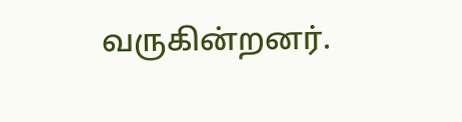வருகின்றனர்.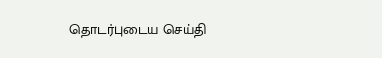தொடர்புடைய செய்தி